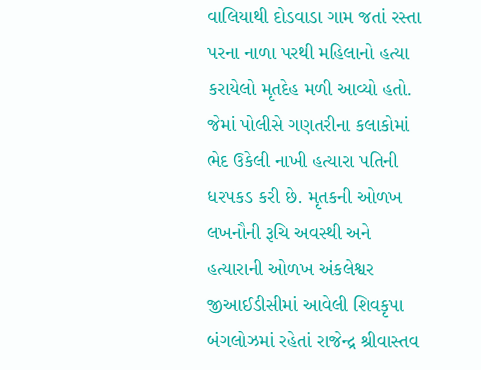વાલિયાથી દોડવાડા ગામ જતાં રસ્તા પરના નાળા પરથી મહિલાનો હત્યા કરાયેલો મૃતદેહ મળી આવ્યો હતો. જેમાં પોલીસે ગણતરીના કલાકોમાં ભેદ ઉકેલી નાખી હત્યારા પતિની ધરપકડ કરી છે. મૃતકની ઓળખ લખનૌની રૂચિ અવસ્થી અને હત્યારાની ઓળખ અંકલેશ્વર જીઆઈડીસીમાં આવેલી શિવકૃપા બંગલોઝમાં રહેતાં રાજેન્દ્ર શ્રીવાસ્તવ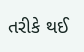તરીકે થઈ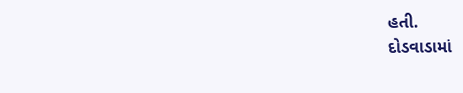હતી.
દોડવાડામાં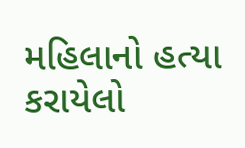મહિલાનો હત્યા કરાયેલો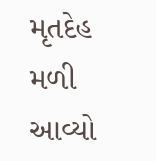મૃતદેહ મળી આવ્યો